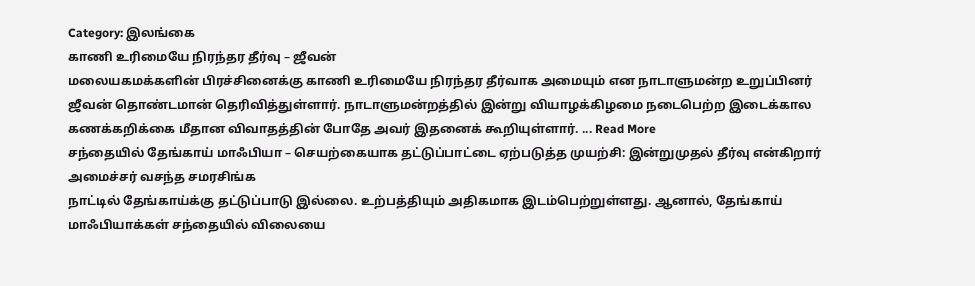Category: இலங்கை
காணி உரிமையே நிரந்தர தீர்வு – ஜீவன்
மலையகமக்களின் பிரச்சினைக்கு காணி உரிமையே நிரந்தர தீர்வாக அமையும் என நாடாளுமன்ற உறுப்பினர் ஜீவன் தொண்டமான் தெரிவித்துள்ளார். நாடாளுமன்றத்தில் இன்று வியாழக்கிழமை நடைபெற்ற இடைக்கால கணக்கறிக்கை மீதான விவாதத்தின் போதே அவர் இதனைக் கூறியுள்ளார். ... Read More
சந்தையில் தேங்காய் மாஃபியா – செயற்கையாக தட்டுப்பாட்டை ஏற்படுத்த முயற்சி: இன்றுமுதல் தீர்வு என்கிறார் அமைச்சர் வசந்த சமரசிங்க
நாட்டில் தேங்காய்க்கு தட்டுப்பாடு இல்லை. உற்பத்தியும் அதிகமாக இடம்பெற்றுள்ளது. ஆனால், தேங்காய் மாஃபியாக்கள் சந்தையில் விலையை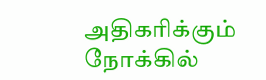அதிகரிக்கும் நோக்கில்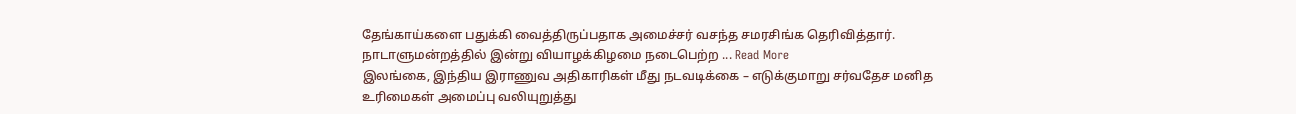தேங்காய்களை பதுக்கி வைத்திருப்பதாக அமைச்சர் வசந்த சமரசிங்க தெரிவித்தார். நாடாளுமன்றத்தில் இன்று வியாழக்கிழமை நடைபெற்ற ... Read More
இலங்கை, இந்திய இராணுவ அதிகாரிகள் மீது நடவடிக்கை – எடுக்குமாறு சர்வதேச மனித உரிமைகள் அமைப்பு வலியுறுத்து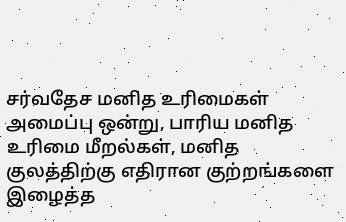சர்வதேச மனித உரிமைகள் அமைப்பு ஒன்று, பாரிய மனித உரிமை மீறல்கள், மனித குலத்திற்கு எதிரான குற்றங்களை இழைத்த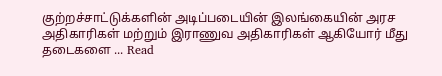குற்றச்சாட்டுக்களின் அடிப்படையின் இலங்கையின் அரச அதிகாரிகள் மற்றும் இராணுவ அதிகாரிகள் ஆகியோர் மீது தடைகளை ... Read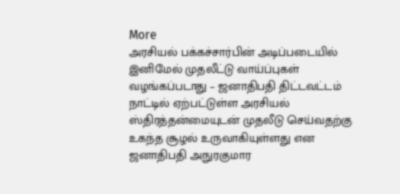More
அரசியல் பக்கச்சார்பின் அடிப்படையில் இனிமேல் முதலீட்டு வாய்ப்புகள் வழங்கப்படாது – ஜனாதிபதி திட்டவட்டம்
நாட்டில் ஏற்பட்டுள்ள அரசியல் ஸ்திரத்தன்மையுடன் முதலீடு செய்வதற்கு உகந்த சூழல் உருவாகியுள்ளது என ஜனாதிபதி அநுரகுமார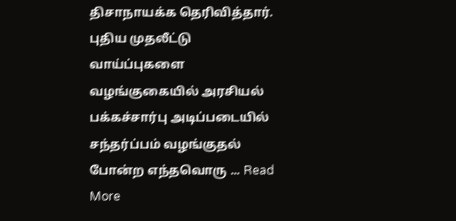திசாநாயக்க தெரிவித்தார். புதிய முதலீட்டு வாய்ப்புகளை வழங்குகையில் அரசியல் பக்கச்சார்பு அடிப்படையில் சந்தர்ப்பம் வழங்குதல் போன்ற எந்தவொரு ... Read More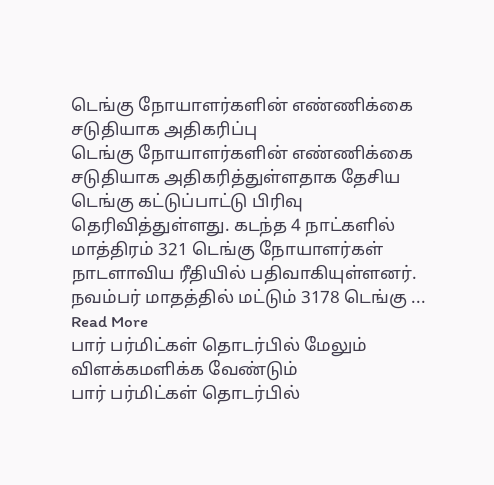டெங்கு நோயாளர்களின் எண்ணிக்கை சடுதியாக அதிகரிப்பு
டெங்கு நோயாளர்களின் எண்ணிக்கை சடுதியாக அதிகரித்துள்ளதாக தேசிய டெங்கு கட்டுப்பாட்டு பிரிவு தெரிவித்துள்ளது. கடந்த 4 நாட்களில் மாத்திரம் 321 டெங்கு நோயாளர்கள் நாடளாவிய ரீதியில் பதிவாகியுள்ளனர். நவம்பர் மாதத்தில் மட்டும் 3178 டெங்கு ... Read More
பார் பர்மிட்கள் தொடர்பில் மேலும் விளக்கமளிக்க வேண்டும்
பார் பர்மிட்கள் தொடர்பில்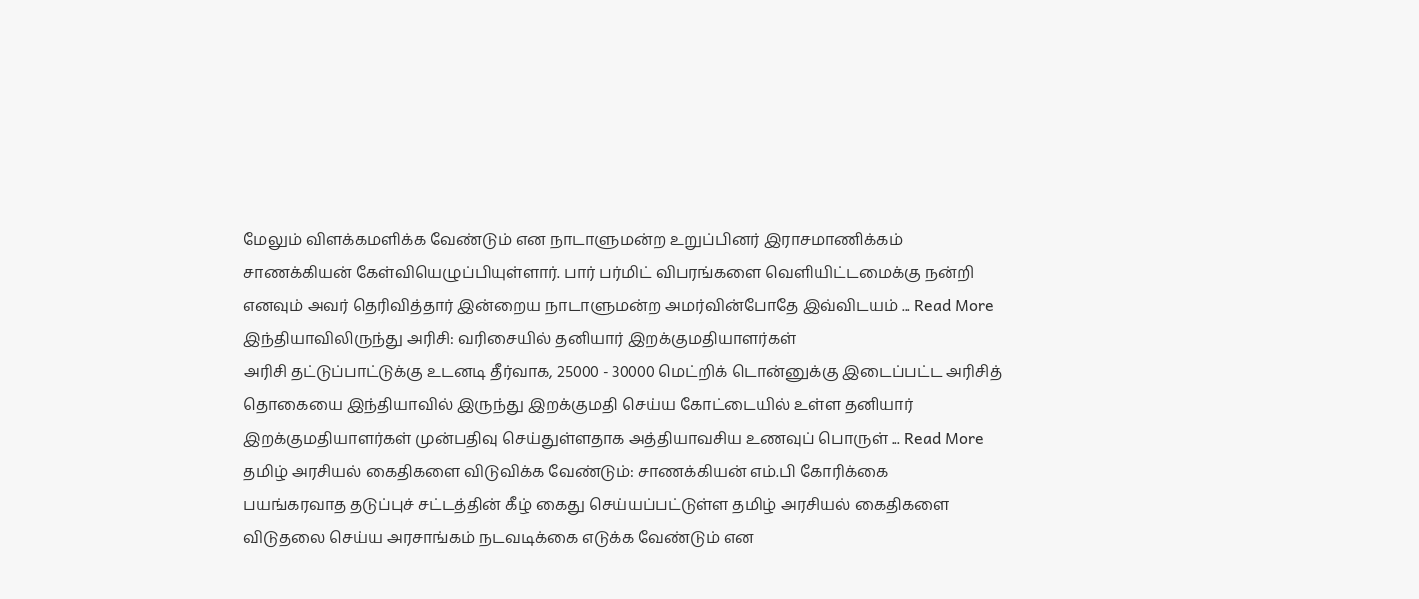மேலும் விளக்கமளிக்க வேண்டும் என நாடாளுமன்ற உறுப்பினர் இராசமாணிக்கம் சாணக்கியன் கேள்வியெழுப்பியுள்ளார். பார் பர்மிட் விபரங்களை வெளியிட்டமைக்கு நன்றி எனவும் அவர் தெரிவித்தார் இன்றைய நாடாளுமன்ற அமர்வின்போதே இவ்விடயம் ... Read More
இந்தியாவிலிருந்து அரிசி: வரிசையில் தனியார் இறக்குமதியாளர்கள்
அரிசி தட்டுப்பாட்டுக்கு உடனடி தீர்வாக, 25000 - 30000 மெட்றிக் டொன்னுக்கு இடைப்பட்ட அரிசித் தொகையை இந்தியாவில் இருந்து இறக்குமதி செய்ய கோட்டையில் உள்ள தனியார் இறக்குமதியாளர்கள் முன்பதிவு செய்துள்ளதாக அத்தியாவசிய உணவுப் பொருள் ... Read More
தமிழ் அரசியல் கைதிகளை விடுவிக்க வேண்டும்: சாணக்கியன் எம்.பி கோரிக்கை
பயங்கரவாத தடுப்புச் சட்டத்தின் கீழ் கைது செய்யப்பட்டுள்ள தமிழ் அரசியல் கைதிகளை விடுதலை செய்ய அரசாங்கம் நடவடிக்கை எடுக்க வேண்டும் என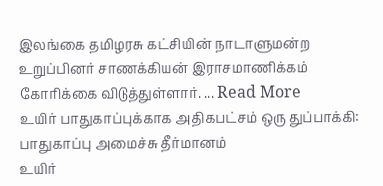இலங்கை தமிழரசு கட்சியின் நாடாளுமன்ற உறுப்பினர் சாணக்கியன் இராசமாணிக்கம் கோரிக்கை விடுத்துள்ளார். ... Read More
உயிர் பாதுகாப்புக்காக அதிகபட்சம் ஒரு துப்பாக்கி: பாதுகாப்பு அமைச்சு தீர்மானம்
உயிர்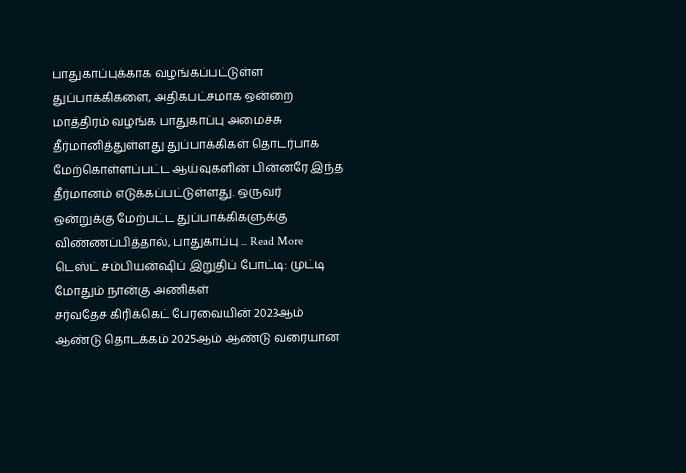பாதுகாப்புக்காக வழங்கப்பட்டுள்ள துப்பாக்கிகளை, அதிகபட்சமாக ஒன்றை மாத்திரம் வழங்க பாதுகாப்பு அமைச்சு தீர்மானித்துள்ளது துப்பாக்கிகள் தொடர்பாக மேற்கொள்ளப்பட்ட ஆய்வுகளின் பின்னரே இந்த தீர்மானம் எடுக்கப்பட்டுள்ளது. ஒருவர் ஒன்றுக்கு மேற்பட்ட துப்பாக்கிகளுக்கு விண்ணப்பித்தால், பாதுகாப்பு ... Read More
டெஸ்ட் சம்பியன்ஷிப் இறுதிப் போட்டி: முட்டி மோதும் நான்கு அணிகள்
சர்வதேச கிரிக்கெட் பேரவையின் 2023ஆம் ஆண்டு தொடக்கம் 2025ஆம் ஆண்டு வரையான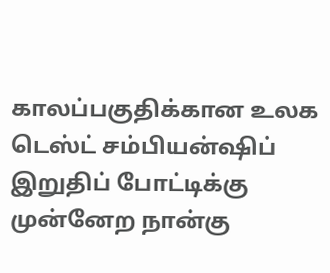காலப்பகுதிக்கான உலக டெஸ்ட் சம்பியன்ஷிப் இறுதிப் போட்டிக்கு முன்னேற நான்கு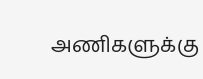அணிகளுக்கு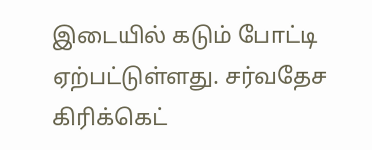இடையில் கடும் போட்டி ஏற்பட்டுள்ளது. சர்வதேச கிரிக்கெட்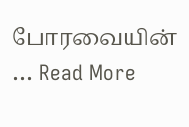போரவையின் ... Read More